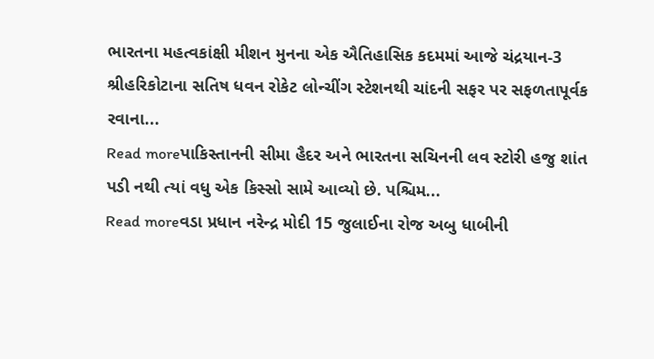ભારતના મહત્વકાંક્ષી મીશન મુનના એક ઐતિહાસિક કદમમાં આજે ચંદ્રયાન-3 શ્રીહરિકોટાના સતિષ ધવન રોકેટ લોન્ચીંગ સ્ટેશનથી ચાંદની સફર પર સફળતાપૂર્વક રવાના...
Read moreપાકિસ્તાનની સીમા હૈદર અને ભારતના સચિનની લવ સ્ટોરી હજુ શાંત પડી નથી ત્યાં વધુ એક કિસ્સો સામે આવ્યો છે. પશ્ચિમ...
Read moreવડા પ્રધાન નરેન્દ્ર મોદી 15 જુલાઈના રોજ અબુ ધાબીની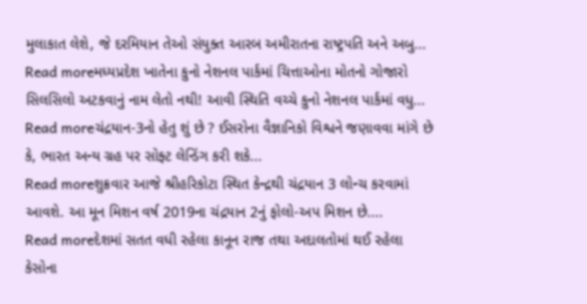મુલાકાત લેશે, જે દરમિયાન તેઓ સંયુક્ત આરબ અમીરાતના રાષ્ટ્રપતિ અને અબુ...
Read moreમધ્યપ્રદેશ ખાતેના કુનો નેશનલ પાર્કમાં ચિત્તાઓના મોતનો ગોજારો સિલસિલો અટકવાનું નામ લેતો નથી! આવી સ્થિતિ વચ્ચે કુનો નેશનલ પાર્કમાં વધુ...
Read moreચંદ્રયાન-3નો હેતુ શું છે ? ઈસરોના વૈજ્ઞાનિકો વિશ્વને જણાવવા માંગે છે કે, ભારત અન્ય ગ્રહ પર સોફ્ટ લેન્ડિંગ કરી શકે...
Read moreશુક્રવાર આજે શ્રીહરિકોટા સ્થિત કેન્દ્રથી ચંદ્રયાન 3 લોન્ચ કરવામાં આવશે. આ મૂન મિશન વર્ષ 2019ના ચંદ્રયાન 2નું ફોલો-અપ મિશન છે....
Read moreદેશમાં સતત વધી રહેલા કાનૂન રાજ તથા અદાલતોમાં થઈ રહેલા કેસોના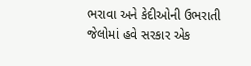ભરાવા અને કેદીઓની ઉભરાતી જેલોમાં હવે સરકાર એક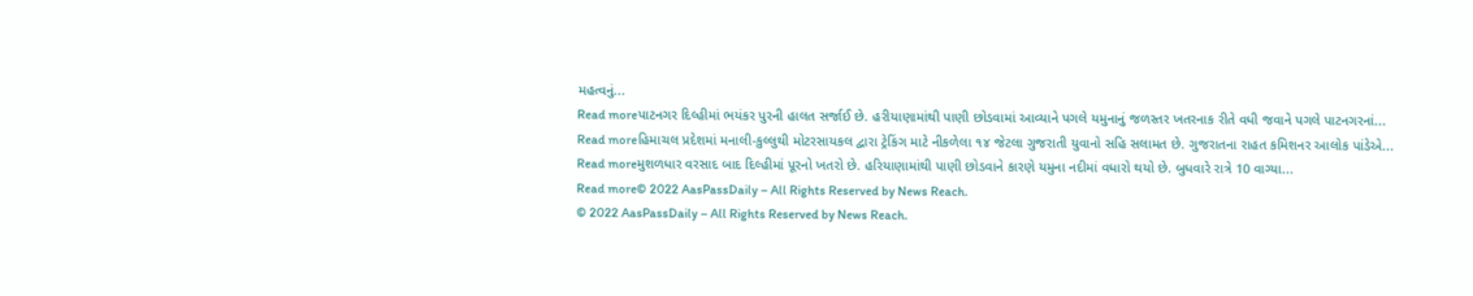મહત્વનું...
Read moreપાટનગર દિલ્હીમાં ભયંકર પુરની હાલત સર્જાઈ છે. હરીયાણામાંથી પાણી છોડવામાં આવ્યાને પગલે યમુનાનું જળસ્તર ખતરનાક રીતે વધી જવાને પગલે પાટનગરનાં...
Read moreહિમાચલ પ્રદેશમાં મનાલી-કુલ્લુથી મોટરસાયકલ દ્વારા ટ્રેકિંગ માટે નીકળેલા ૧૪ જેટલા ગુજરાતી યુવાનો સહિ સલામત છે. ગુજરાતના રાહત કમિશનર આલોક પાંડેએ...
Read moreમુશળધાર વરસાદ બાદ દિલ્હીમાં પૂરનો ખતરો છે. હરિયાણામાંથી પાણી છોડવાને કારણે યમુના નદીમાં વધારો થયો છે. બુધવારે રાત્રે 10 વાગ્યા...
Read more© 2022 AasPassDaily – All Rights Reserved by News Reach.
© 2022 AasPassDaily – All Rights Reserved by News Reach.